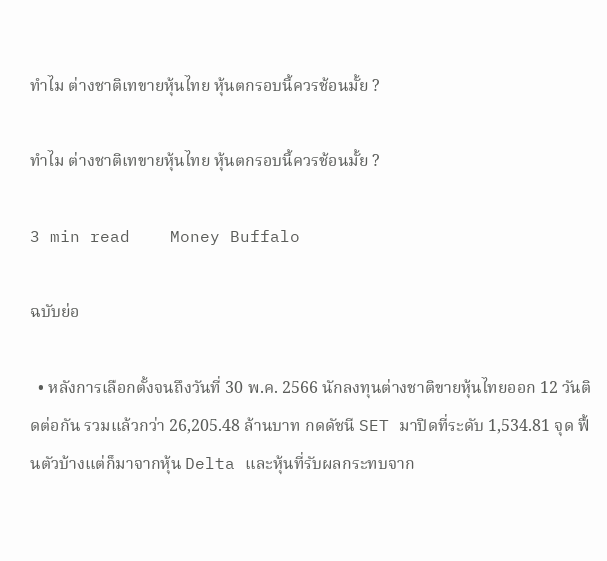ทำไม ต่างชาติเทขายหุ้นไทย หุ้นตกรอบนี้ควรช้อนมั้ย ?

ทำไม ต่างชาติเทขายหุ้นไทย หุ้นตกรอบนี้ควรช้อนมั้ย ?

3 min read    Money Buffalo

ฉบับย่อ

  • หลังการเลือกตั้งจนถึงวันที่ 30 พ.ค. 2566 นักลงทุนต่างชาติขายหุ้นไทยออก 12 วันติดต่อกัน รวมแล้วกว่า 26,205.48 ล้านบาท กดดัชนี SET มาปิดที่ระดับ 1,534.81 จุด ฟื้นตัวบ้างแต่ก็มาจากหุ้น Delta และหุ้นที่รับผลกระทบจาก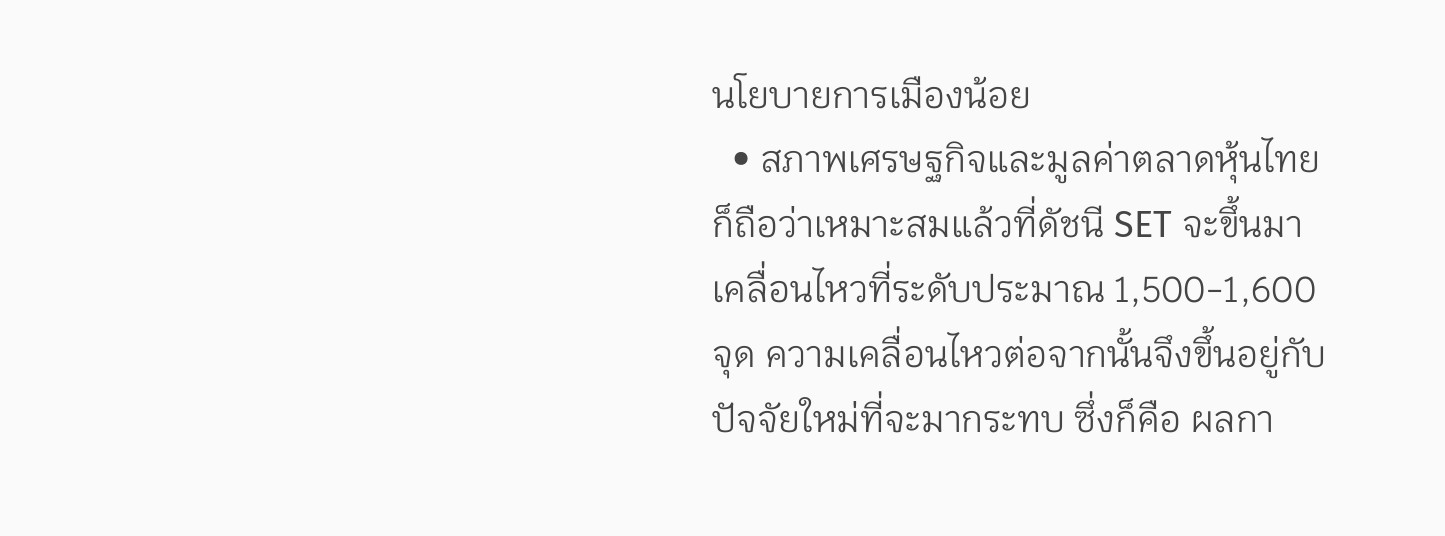นโยบายการเมืองน้อย
  • สภาพเศรษฐกิจและมูลค่าตลาดหุ้นไทย ก็ถือว่าเหมาะสมแล้วที่ดัชนี SET จะขึ้นมาเคลื่อนไหวที่ระดับประมาณ 1,500-1,600 จุด ความเคลื่อนไหวต่อจากนั้นจึงขึ้นอยู่กับปัจจัยใหม่ที่จะมากระทบ ซึ่งก็คือ ผลกา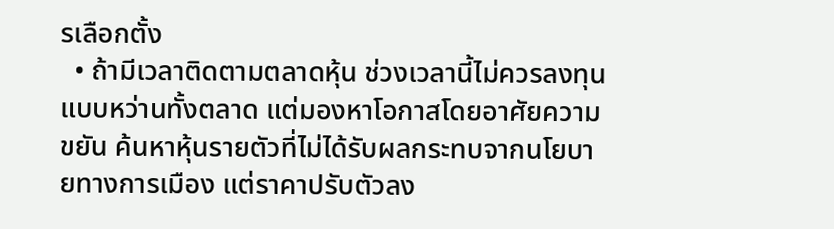รเลือกตั้ง
  • ถ้ามีเวลาติดตามตลาดหุ้น ช่วงเวลานี้ไม่ควรลงทุนแบบหว่านทั้งตลาด แต่มองหาโอกาสโดยอาศัยความขยัน ค้นหาหุ้นรายตัวที่ไม่ได้รับผลกระทบจากนโยบายทางการเมือง แต่ราคาปรับตัวลง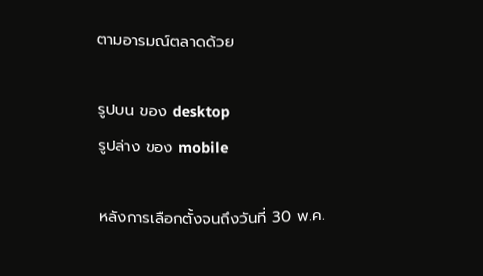ตามอารมณ์ตลาดด้วย

รูปบน ของ desktop
รูปล่าง ของ mobile

หลังการเลือกตั้งจนถึงวันที่ 30 พ.ค.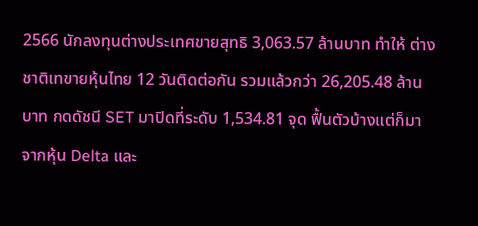2566 นักลงทุนต่างประเทศขายสุทธิ 3,063.57 ล้านบาท ทำให้ ต่างชาติเทขายหุ้นไทย 12 วันติดต่อกัน รวมแล้วกว่า 26,205.48 ล้านบาท กดดัชนี SET มาปิดที่ระดับ 1,534.81 จุด ฟื้นตัวบ้างแต่ก็มาจากหุ้น Delta และ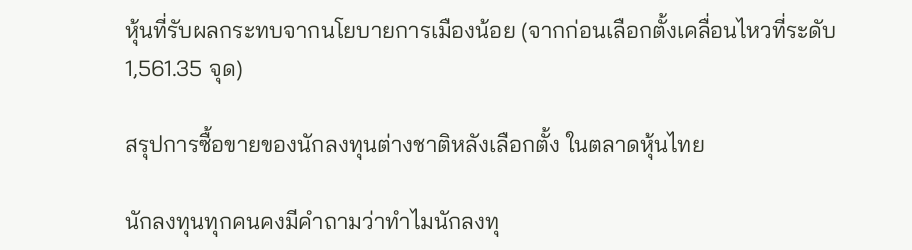หุ้นที่รับผลกระทบจากนโยบายการเมืองน้อย (จากก่อนเลือกตั้งเคลื่อนไหวที่ระดับ 1,561.35 จุด)

สรุปการซื้อขายของนักลงทุนต่างชาติหลังเลือกตั้ง ในตลาดหุ้นไทย

นักลงทุนทุกคนคงมีคำถามว่าทำไมนักลงทุ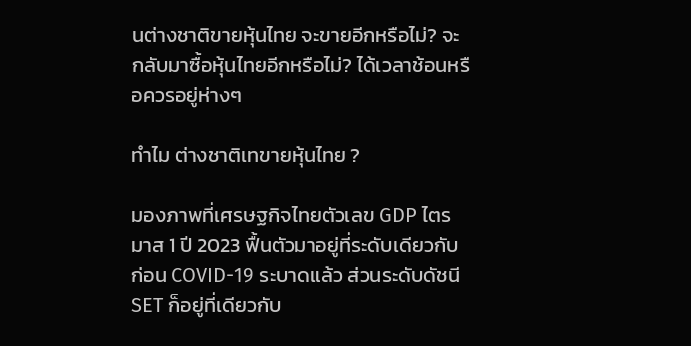นต่างชาติขายหุ้นไทย จะขายอีกหรือไม่? จะกลับมาซื้อหุ้นไทยอีกหรือไม่? ได้เวลาช้อนหรือควรอยู่ห่างๆ

ทำไม ต่างชาติเทขายหุ้นไทย ?

มองภาพที่เศรษฐกิจไทยตัวเลข GDP ไตรมาส 1 ปี 2023 ฟื้นตัวมาอยู่ที่ระดับเดียวกับก่อน COVID-19 ระบาดแล้ว ส่วนระดับดัชนี SET ก็อยู่ที่เดียวกับ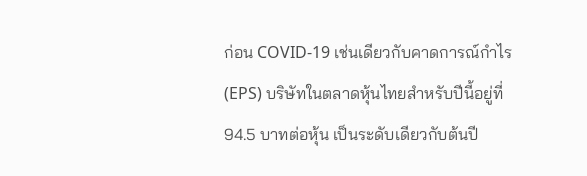ก่อน COVID-19 เช่นเดียวกับคาดการณ์กำไร (EPS) บริษัทในตลาดหุ้นไทยสำหรับปีนี้อยู่ที่ 94.5 บาทต่อหุ้น เป็นระดับเดียวกับต้นปี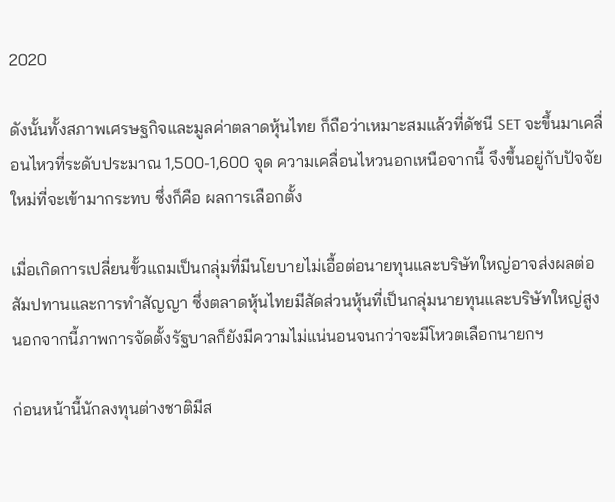2020

ดังนั้นทั้งสภาพเศรษฐกิจและมูลค่าตลาดหุ้นไทย ก็ถือว่าเหมาะสมแล้วที่ดัชนี SET จะขึ้นมาเคลื่อนไหวที่ระดับประมาณ 1,500-1,600 จุด ความเคลื่อนไหวนอกเหนือจากนี้ จึงขึ้นอยู่กับปัจจัยใหม่ที่จะเข้ามากระทบ ซึ่งก็คือ ผลการเลือกตั้ง

เมื่อเกิดการเปลี่ยนขั้วแถมเป็นกลุ่มที่มีนโยบายไม่เอื้อต่อนายทุนและบริษัทใหญ่อาจส่งผลต่อสัมปทานและการทำสัญญา ซึ่งตลาดหุ้นไทยมีสัดส่วนหุ้นที่เป็นกลุ่มนายทุนและบริษัทใหญ่สูง นอกจากนี้ภาพการจัดตั้งรัฐบาลก็ยังมีความไม่แน่นอนจนกว่าจะมีโหวตเลือกนายกฯ

ก่อนหน้านี้นักลงทุนต่างชาติมีส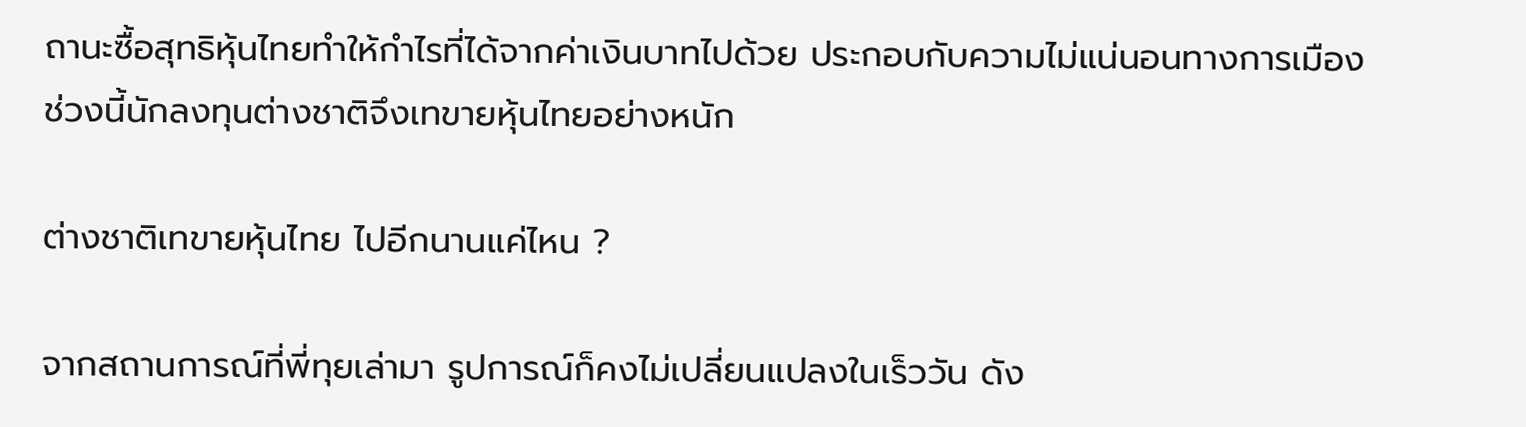ถานะซื้อสุทธิหุ้นไทยทำให้กำไรที่ได้จากค่าเงินบาทไปด้วย ประกอบกับความไม่แน่นอนทางการเมือง ช่วงนี้นักลงทุนต่างชาติจึงเทขายหุ้นไทยอย่างหนัก

ต่างชาติเทขายหุ้นไทย ไปอีกนานแค่ไหน ?

จากสถานการณ์ที่พี่ทุยเล่ามา รูปการณ์ก็คงไม่เปลี่ยนแปลงในเร็ววัน ดัง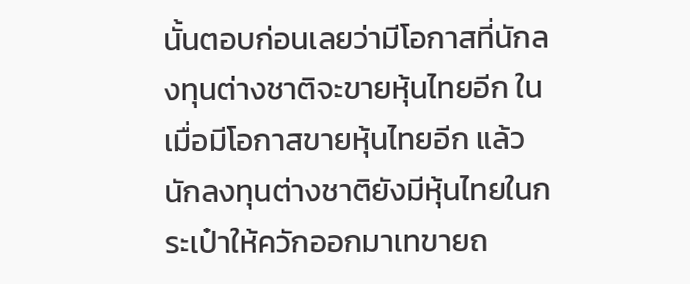นั้นตอบก่อนเลยว่ามีโอกาสที่นักลงทุนต่างชาติจะขายหุ้นไทยอีก ในเมื่อมีโอกาสขายหุ้นไทยอีก แล้วนักลงทุนต่างชาติยังมีหุ้นไทยในกระเป๋าให้ควักออกมาเทขายถ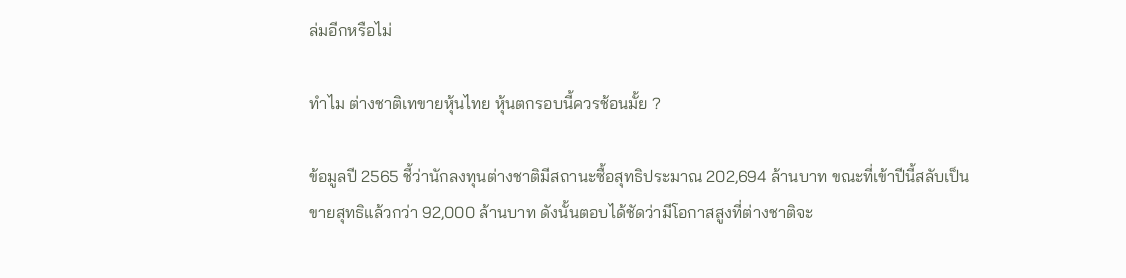ล่มอีกหรือไม่

ทำไม ต่างชาติเทขายหุ้นไทย หุ้นตกรอบนี้ควรช้อนมั้ย ?

ข้อมูลปี 2565 ชี้ว่านักลงทุนต่างชาติมีสถานะซื้อสุทธิประมาณ 202,694 ล้านบาท ขณะที่เข้าปีนี้สลับเป็นขายสุทธิแล้วกว่า 92,000 ล้านบาท ดังนั้นตอบได้ชัดว่ามีโอกาสสูงที่ต่างชาติจะ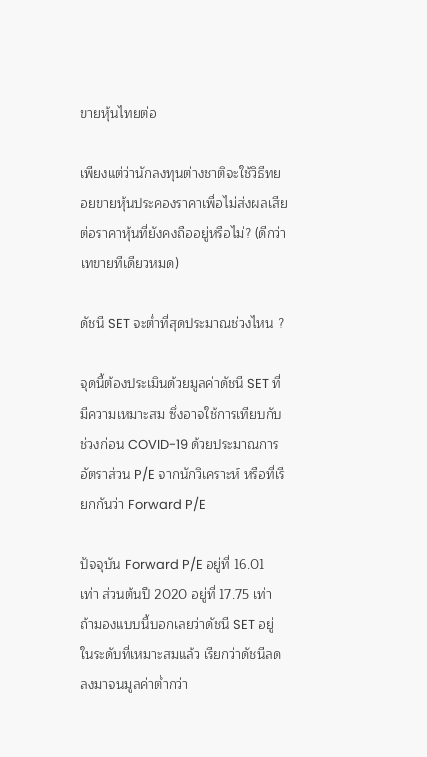ขายหุ้นไทยต่อ

เพียงแต่ว่านักลงทุนต่างชาติจะใช้วิธีทยอยขายหุ้นประคองราคาเพื่อไม่ส่งผลเสียต่อราคาหุ้นที่ยังคงถืออยู่หรือไม่? (ดีกว่าเทขายทีเดียวหมด)

ดัชนี SET จะต่ำที่สุดประมาณช่วงไหน ?

จุดนี้ต้องประเมินด้วยมูลค่าดัชนี SET ที่มีความเหมาะสม ซึ่งอาจใช้การเทียบกับช่วงก่อน COVID-19 ด้วยประมาณการอัตราส่วน P/E จากนักวิเคราะห์ หรือที่เรียกกันว่า Forward P/E

ปัจจุบัน Forward P/E อยู่ที่ 16.01 เท่า ส่วนต้นปี 2020 อยู่ที่ 17.75 เท่า ถ้ามองแบบนี้บอกเลยว่าดัชนี SET อยู่ในระดับที่เหมาะสมแล้ว เรียกว่าดัชนีลดลงมาจนมูลค่าต่ำกว่า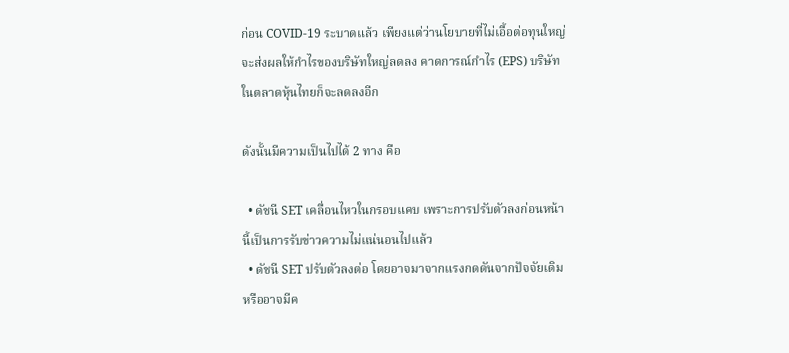ก่อน COVID-19 ระบาดแล้ว เพียงแต่ว่านโยบายที่ไม่เอื้อต่อทุนใหญ่จะส่งผลให้กำไรของบริษัทใหญ่ลดลง คาดการณ์กำไร (EPS) บริษัทในตลาดหุ้นไทยก็จะลดลงอีก

ดังนั้นมีความเป็นไปได้ 2 ทาง คือ

  • ดัชนี SET เคลื่อนไหวในกรอบแคบ เพราะการปรับตัวลงก่อนหน้านี้เป็นการรับข่าวความไม่แน่นอนไปแล้ว
  • ดัชนี SET ปรับตัวลงต่อ โดยอาจมาจากแรงกดดันจากปัจจัยเดิม หรืออาจมีค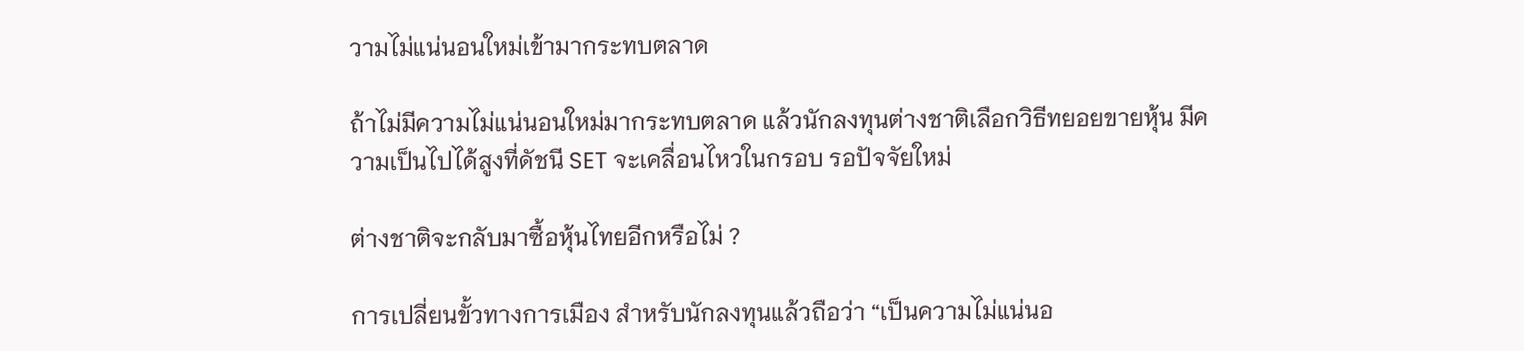วามไม่แน่นอนใหม่เข้ามากระทบตลาด

ถ้าไม่มีความไม่แน่นอนใหม่มากระทบตลาด แล้วนักลงทุนต่างชาติเลือกวิธีทยอยขายหุ้น มีความเป็นไปได้สูงที่ดัชนี SET จะเคลื่อนไหวในกรอบ รอปัจจัยใหม่

ต่างชาติจะกลับมาซื้อหุ้นไทยอีกหรือไม่ ?

การเปลี่ยนขั้วทางการเมือง สำหรับนักลงทุนแล้วถือว่า “เป็นความไม่แน่นอ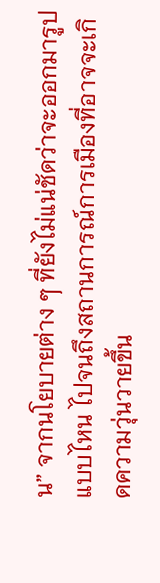น” จากนโยบายต่าง ๆ ที่ยังไม่แน่ชัดว่าจะออกมารูปแบบไหน ไปจนถึงสถานการณ์การเมืองที่อาจจะเกิดความวุ่นวายขึ้น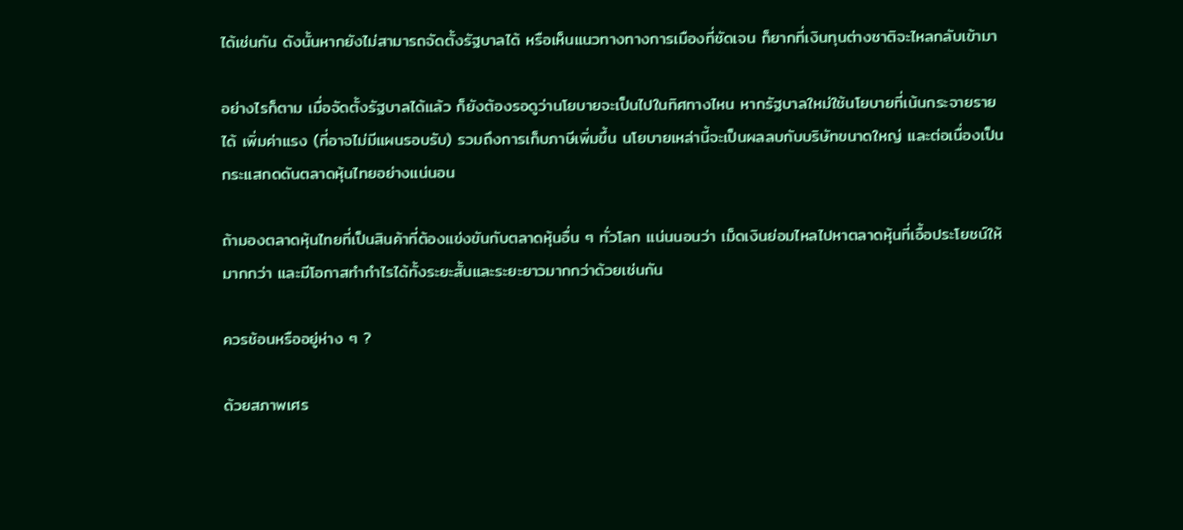ได้เช่นกัน ดังนั้นหากยังไม่สามารถจัดตั้งรัฐบาลได้ หรือเห็นแนวทางทางการเมืองที่ชัดเจน ก็ยากที่เงินทุนต่างชาติจะไหลกลับเข้ามา

อย่างไรก็ตาม เมื่อจัดตั้งรัฐบาลได้แล้ว ก็ยังต้องรอดูว่านโยบายจะเป็นไปในทิศทางไหน หากรัฐบาลใหม่ใช้นโยบายที่เน้นกระจายรายได้ เพิ่มค่าแรง (ที่อาจไม่มีแผนรอบรับ) รวมถึงการเก็บภาษีเพิ่มขึ้น นโยบายเหล่านี้จะเป็นผลลบกับบริษัทขนาดใหญ่ และต่อเนื่องเป็นกระแสกดดันตลาดหุ้นไทยอย่างแน่นอน

ถ้ามองตลาดหุ้นไทยที่เป็นสินค้าที่ต้องแข่งขันกับตลาดหุ้นอื่น ๆ ทั่วโลก แน่นนอนว่า เม็ดเงินย่อมไหลไปหาตลาดหุ้นที่เอื้อประโยชน์ให้มากกว่า และมีโอกาสทำกำไรได้ทั้งระยะสั้นและระยะยาวมากกว่าด้วยเช่นกัน

ควรช้อนหรืออยู่ห่าง ๆ ?

ด้วยสภาพเศร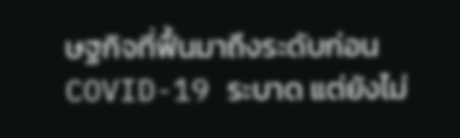ษฐกิจที่ฟื้นมาถึงระดับก่อน COVID-19 ระบาด แต่ยังไม่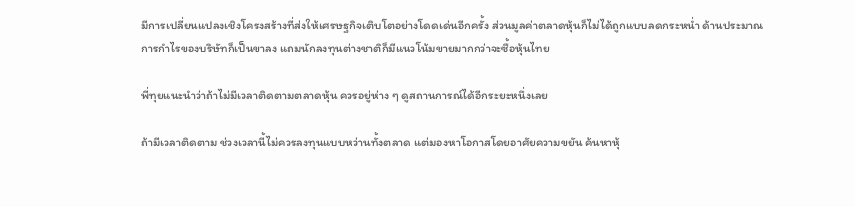มีการเปลี่ยนแปลงเชิงโครงสร้างที่ส่งให้เศรษฐกิจเติบโตอย่างโดดเด่นอีกครั้ง ส่วนมูลค่าตลาดหุ้นก็ไม่ได้ถูกแบบลดกระหน่ำ ด้านประมาณการกำไรของบริษัทก็เป็นขาลง แถมนักลงทุนต่างชาติก็มีแนวโน้มขายมากกว่าจะซื้อหุ้นไทย

พี่ทุยแนะนำว่าถ้าไม่มีเวลาติดตามตลาดหุ้น ควรอยู่ห่าง ๆ ดูสถานการณ์ได้อีกระยะหนึ่งเลย

ถ้ามีเวลาติดตาม ช่วงเวลานี้ไม่ควรลงทุนแบบหว่านทั้งตลาด แต่มองหาโอกาสโดยอาศัยความขยัน ค้นหาหุ้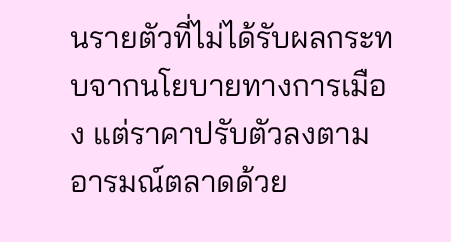นรายตัวที่ไม่ได้รับผลกระทบจากนโยบายทางการเมือง แต่ราคาปรับตัวลงตามอารมณ์ตลาดด้วย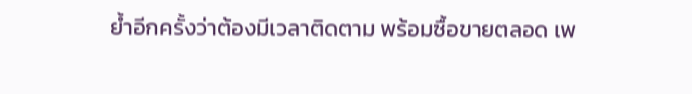ย้ำอีกครั้งว่าต้องมีเวลาติดตาม พร้อมซื้อขายตลอด เพ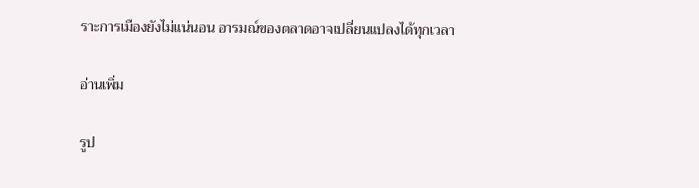ราะการเมืองยังไม่แน่นอน อารมณ์ของตลาดอาจเปลี่ยนแปลงได้ทุกเวลา

อ่านเพิ่ม

รูป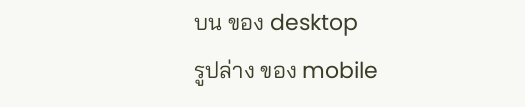บน ของ desktop
รูปล่าง ของ mobile